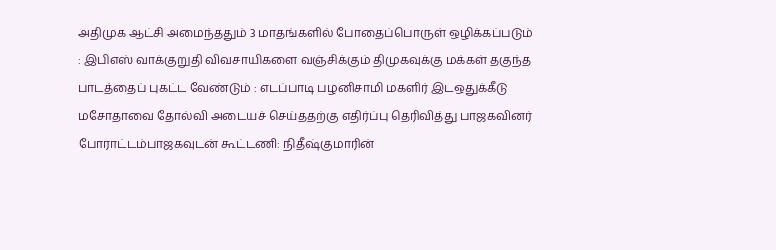அதிமுக ஆட்சி அமைந்ததும் 3 மாதங்களில் போதைப்பொருள் ஒழிக்கப்படும் : இபிஎஸ் வாக்குறுதி விவசாயிகளை வஞ்சிக்கும் திமுகவுக்கு மக்கள் தகுந்த பாடத்தைப் புகட்ட வேண்டும் : எடப்பாடி பழனிசாமி மகளிர் இடஒதுக்கீடு மசோதாவை தோல்வி அடையச் செய்ததற்கு எதிர்ப்பு தெரிவித்து பாஜகவினர் போராட்டம்பாஜகவுடன் கூட்டணி: நிதீஷ்குமாரின்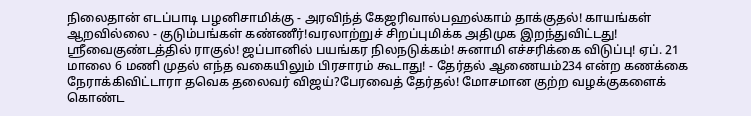நிலைதான் எடப்பாடி பழனிசாமிக்கு - அரவிந்த் கேஜரிவால்பஹல்காம் தாக்குதல்! காயங்கள் ஆறவில்லை - குடும்பங்கள் கண்ணீர்!வரலாற்றுச் சிறப்புமிக்க அதிமுக இறந்துவிட்டது! ஸ்ரீவைகுண்டத்தில் ராகுல்! ஜப்பானில் பயங்கர நிலநடுக்கம்! சுனாமி எச்சரிக்கை விடுப்பு! ஏப். 21 மாலை 6 மணி முதல் எந்த வகையிலும் பிரசாரம் கூடாது! - தேர்தல் ஆணையம்234 என்ற கணக்கை நேராக்கிவிட்டாரா தவெக தலைவர் விஜய்?பேரவைத் தேர்தல்! மோசமான குற்ற வழக்குகளைக் கொண்ட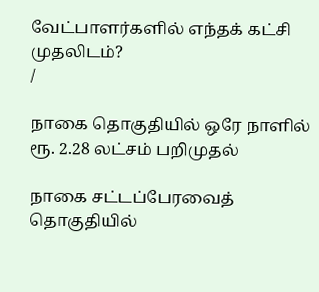வேட்பாளர்களில் எந்தக் கட்சி முதலிடம்?
/

நாகை தொகுதியில் ஒரே நாளில் ரூ. 2.28 லட்சம் பறிமுதல்

நாகை சட்டப்பேரவைத் தொகுதியில்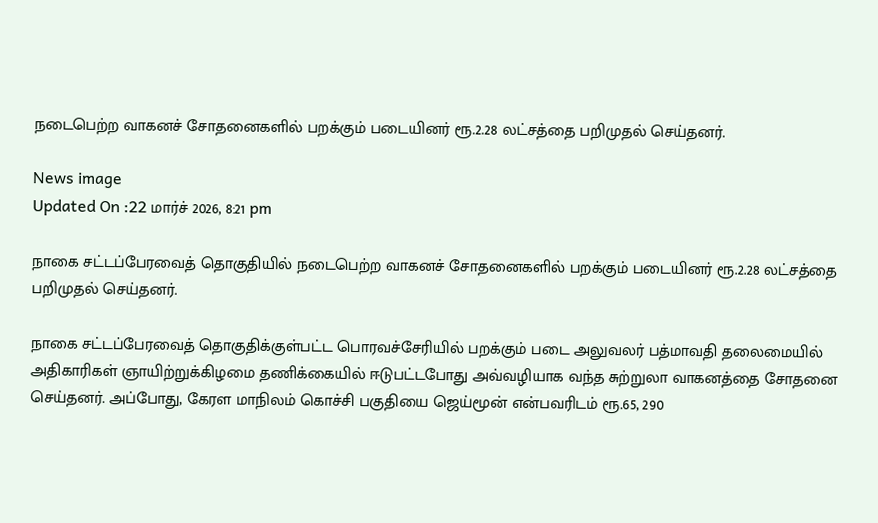நடைபெற்ற வாகனச் சோதனைகளில் பறக்கும் படையினர் ரூ.2.28 லட்சத்தை பறிமுதல் செய்தனர்.

News image
Updated On :22 மார்ச் 2026, 8:21 pm

நாகை சட்டப்பேரவைத் தொகுதியில் நடைபெற்ற வாகனச் சோதனைகளில் பறக்கும் படையினர் ரூ.2.28 லட்சத்தை பறிமுதல் செய்தனர்.

நாகை சட்டப்பேரவைத் தொகுதிக்குள்பட்ட பொரவச்சேரியில் பறக்கும் படை அலுவலர் பத்மாவதி தலைமையில் அதிகாரிகள் ஞாயிற்றுக்கிழமை தணிக்கையில் ஈடுபட்டபோது அவ்வழியாக வந்த சுற்றுலா வாகனத்தை சோதனை செய்தனர். அப்போது, கேரள மாநிலம் கொச்சி பகுதியை ஜெய்மூன் என்பவரிடம் ரூ.65, 290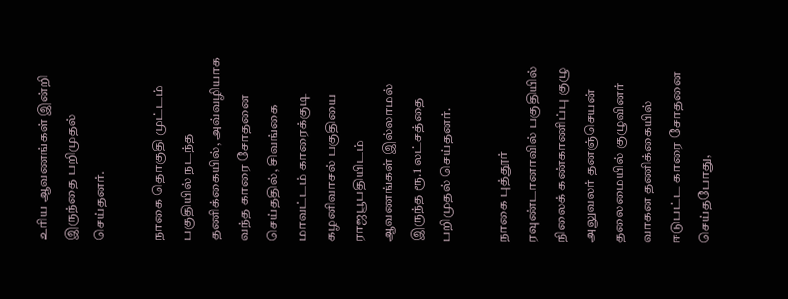உரிய ஆவணங்கள் இன்றி இருந்தை பறிமுதல் செய்தனர்.

நாகை தொகுதி முட்டம் பகுதியில் நடந்த தணிக்கையில், அவ்வழியாக வந்த காரை சோதனை செய்ததில், சிவங்கை மாவட்டம் காரைக்குடி கழனிவாசல் பகுதியை ராஜபூபதியிடம் ஆவணங்கள் இல்லாமல் இருந்த ரூ.1 லட்சத்தை பறிமுதல் செய்தனர்.

நாகை புத்தூர் ரவுண்டானாவில் பகுதியில் நிலைக் கண்காணிப்பு குழு அலுவலர் தனஞ்செயன் தலைமையில் குழுவினர் வாகன தணிக்கையில் ஈடுபட்ட காரை சோதனை செய்தபோது,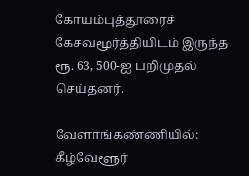கோயம்புத்தூரைச் கேசவமூர்த்தியிடம் இருந்த ரூ. 63, 500-ஐ பறிமுதல் செய்தனர்.

வேளாங்கண்ணியில்: கீழ்வேளூர்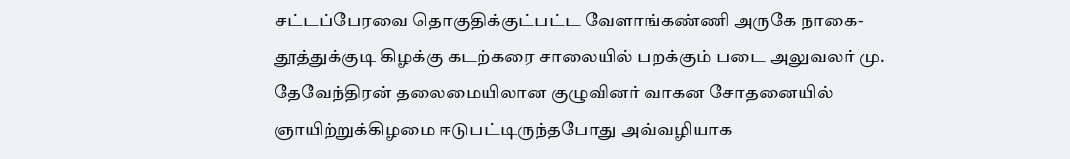சட்டப்பேரவை தொகுதிக்குட்பட்ட வேளாங்கண்ணி அருகே நாகை-தூத்துக்குடி கிழக்கு கடற்கரை சாலையில் பறக்கும் படை அலுவலர் மு. தேவேந்திரன் தலைமையிலான குழுவினர் வாகன சோதனையில் ஞாயிற்றுக்கிழமை ஈடுபட்டிருந்தபோது அவ்வழியாக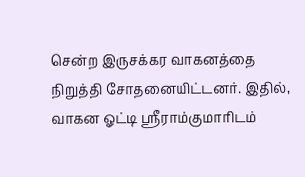சென்ற இருசக்கர வாகனத்தை நிறுத்தி சோதனையிட்டனர். இதில், வாகன ஓட்டி ஸ்ரீராம்குமாரிடம்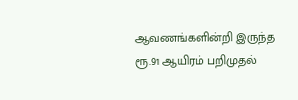ஆவணங்களின்றி இருந்த ரூ.91 ஆயிரம் பறிமுதல்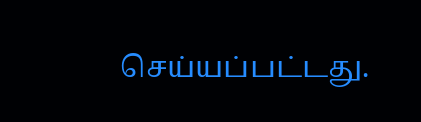செய்யப்பட்டது.